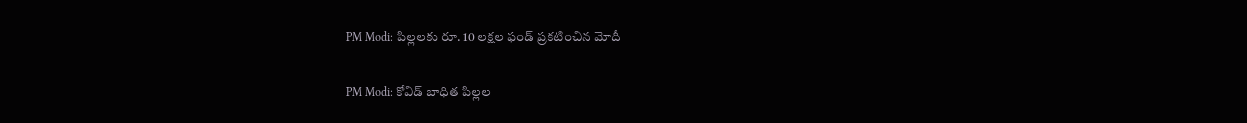PM Modi: పిల్లలకు రూ. 10 ల‌క్ష‌ల ఫండ్ ప్ర‌క‌టించిన మోదీ

PM Modi: కోవిడ్ బాధిత పిల్లల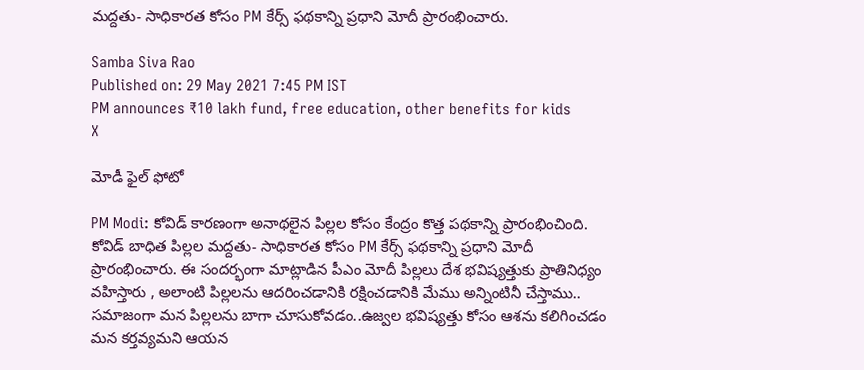మద్దతు- సాధికారత కోసం PM కేర్స్ ఫథకాన్ని ప్రధాని మోదీ ప్రారంభించారు.

Samba Siva Rao
Published on: 29 May 2021 7:45 PM IST
PM announces ₹10 lakh fund, free education, other benefits for kids
X

మోడీ ఫైల్ ఫోటో

PM Modi: కోవిడ్ కార‌ణంగా అనాథ‌లైన పిల్ల‌ల కోసం కేంద్రం కొత్త ప‌థ‌కాన్ని ప్రారంభించింది. కోవిడ్ బాధిత పిల్లల మద్దతు- సాధికారత కోసం PM కేర్స్ ఫథకాన్ని ప్రధాని మోదీ ప్రారంభించారు. ఈ సంద‌ర్భంగా మాట్లాడిన పీఎం మోదీ పిల్లలు దేశ భవిష్యత్తుకు ప్రాతినిధ్యం వహిస్తారు , అలాంటి పిల్లలను ఆదరించడానికి రక్షించడానికి మేము అన్నింటినీ చేస్తాము.. సమాజంగా మన పిల్లలను బాగా చూసుకోవడం..ఉజ్వల భవిష్యత్తు కోసం ఆశను కలిగించడం మన కర్తవ్య‌మ‌ని ఆయ‌న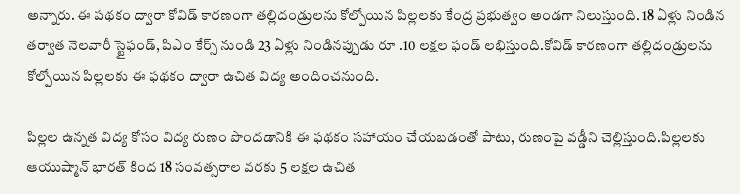అన్నారు. ఈ పథకం ద్వారా కోవిడ్ కారణంగా తల్లిదండ్రులను కోల్పోయిన పిల్లలకు కేంద్ర ప్రభుత్వం అండగా నిలుస్తుంది. 18 ఏళ్లు నిండిన తర్వాత నెలవారీ స్టైఫండ్, పిఎం కేర్స్ నుండి 23 ఏళ్లు నిండినప్పుడు రూ .10 లక్షల ఫండ్ లభిస్తుంది.కోవిడ్‌ కారణంగా తల్లిదండ్రులను కోల్పోయిన పిల్లలకు ఈ ఫథకం ద్వారా ఉచిత విద్య అందించ‌నుంది.

పిల్లల ఉన్నత విద్య కోసం విద్య రుణం పొందడానికి ఈ ఫథకం సహాయం చేయబడంతో పాటు, రుణంపై వడ్డీని చెల్లిస్తుంది.పిల్లలకు ఆయుష్మాన్ భారత్ కింద 18 సంవత్సరాల వరకు 5 లక్షల ఉచిత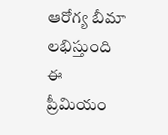ఆరోగ్య బీమా లభిస్తుంది ఈ ప్రీమియం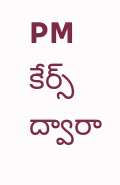PM కేర్స్ ద్వారా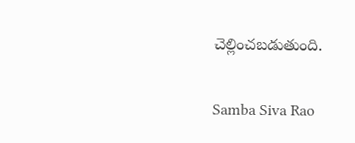చెల్లించబడుతుంది.

Samba Siva Rao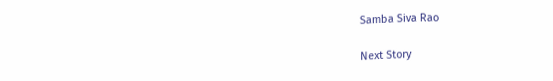Samba Siva Rao

Next Story